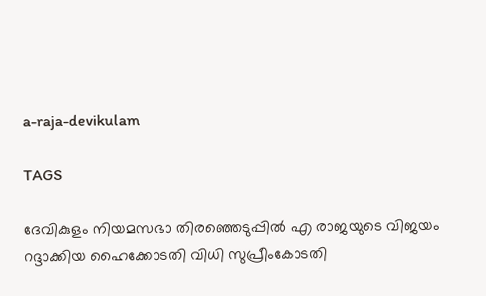a-raja-devikulam

TAGS

ദേവികുളം നിയമസഭാ തിരഞ്ഞെടുപ്പില്‍ എ രാജയുടെ വിജയം റദ്ദാക്കിയ ഹൈക്കോടതി വിധി സുപ്രീംകോടതി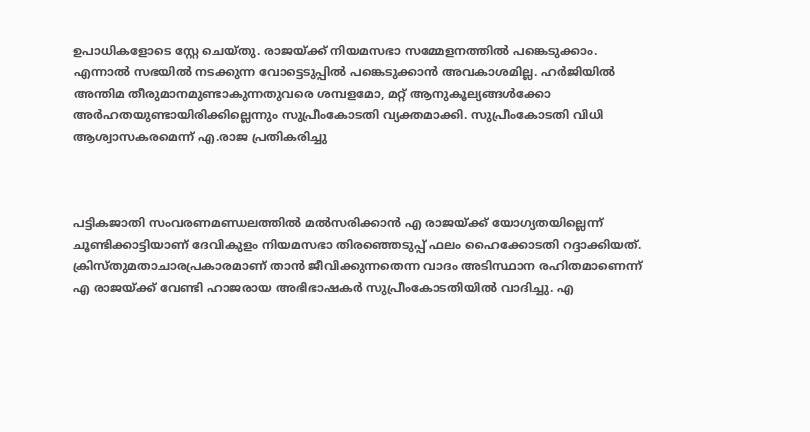ഉപാധികളോടെ സ്റ്റേ ചെയ്തു. രാജയ്ക്ക് നിയമസഭാ സമ്മേളനത്തില്‍ പങ്കെടുക്കാം. എന്നാല്‍ സഭയില്‍ നടക്കുന്ന വോട്ടെടുപ്പില്‍ പങ്കെടുക്കാന്‍ അവകാശമില്ല. ഹര്‍ജിയില്‍ അന്തിമ തീരുമാനമുണ്ടാകുന്നതുവരെ ശമ്പളമോ, മറ്റ് ആനുകൂല്യങ്ങള്‍ക്കോ അര്‍ഹതയുണ്ടായിരിക്കില്ലെന്നും സുപ്രീംകോടതി വ്യക്തമാക്കി. സുപ്രീംകോടതി വിധി ആശ്വാസകരമെന്ന് എ.രാജ പ്രതികരിച്ചു



പട്ടികജാതി സംവരണമണ്ഡലത്തില്‍ മല്‍സരിക്കാന്‍ എ രാജയ്ക്ക് യോഗ്യതയില്ലെന്ന് ചൂണ്ടിക്കാട്ടിയാണ് ദേവികുളം നിയമസഭാ തിരഞ്ഞെടുപ്പ് ഫലം ഹൈക്കോടതി റദ്ദാക്കിയത്. ക്രിസ്തുമതാചാരപ്രകാരമാണ് താന്‍ ജീവിക്കുന്നതെന്ന വാദം അടിസ്ഥാന രഹിതമാണെന്ന് എ രാജയ്ക്ക് വേണ്ടി ഹാജരായ അഭിഭാഷകര്‍ സുപ്രീംകോടതിയില്‍ വാദിച്ചു. എ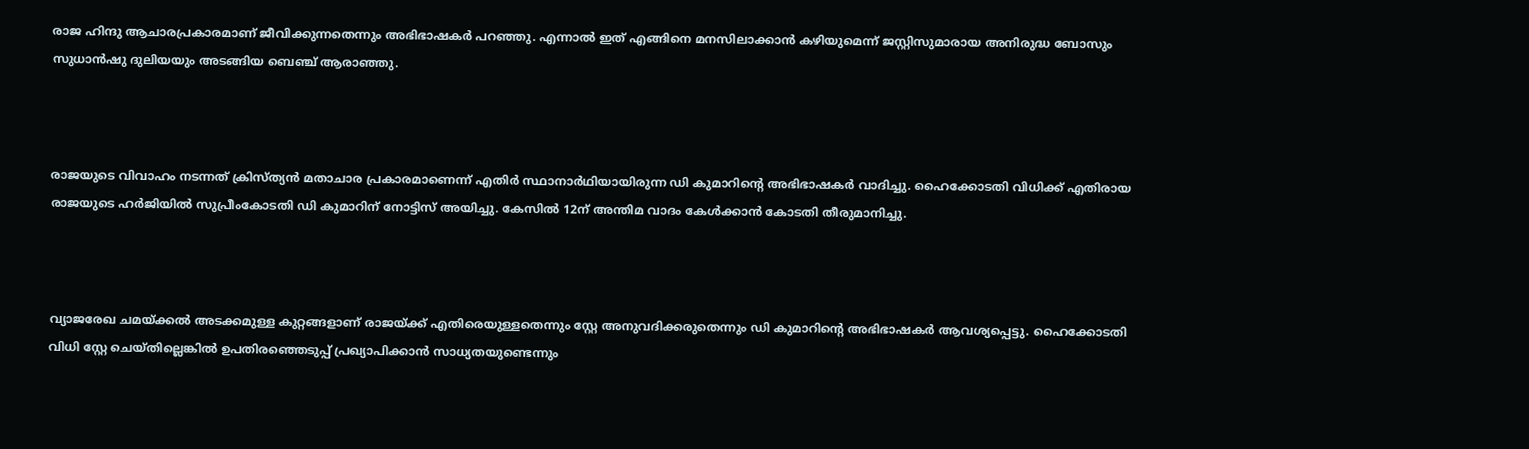രാജ ഹിന്ദു ആചാരപ്രകാരമാണ് ജീവിക്കുന്നതെന്നും അഭിഭാഷകര്‍ പറഞ്ഞു. എന്നാല്‍ ഇത് എങ്ങിനെ മനസിലാക്കാന്‍ കഴിയുമെന്ന് ജസ്റ്റിസുമാരായ അനിരുദ്ധ ബോസും സുധാന്‍ഷു ദുലിയയും അടങ്ങിയ ബെഞ്ച് ആരാഞ്ഞു.



രാജയുടെ വിവാഹം നടന്നത് ക്രിസ്ത്യന്‍ മതാചാര പ്രകാരമാണെന്ന് എതിര്‍ സ്ഥാനാര്‍ഥിയായിരുന്ന ഡി കുമാറിന്‍റെ അഭിഭാഷകര്‍ വാദിച്ചു. ഹൈക്കോടതി വിധിക്ക് എതിരായ രാജയുടെ ഹര്‍ജിയില്‍ സുപ്രീംകോടതി ഡി കുമാറിന് നോട്ടിസ് അയിച്ചു. കേസില്‍ 12ന് അന്തിമ വാദം കേള്‍ക്കാന്‍ കോടതി തീരുമാനിച്ചു.



വ്യാജരേഖ ചമയ്ക്കല്‍ അടക്കമുള്ള കുറ്റങ്ങളാണ് രാജയ്ക്ക് എതിരെയുള്ളതെന്നും സ്റ്റേ അനുവദിക്കരുതെന്നും ഡി കുമാറിന്‍റെ അഭിഭാഷകര്‍ ആവശ്യപ്പെട്ടു. ഹൈക്കോടതി വിധി സ്റ്റേ ചെയ്തില്ലെങ്കില്‍ ഉപതിര‍ഞ്ഞെടുപ്പ് പ്രഖ്യാപിക്കാന്‍ സാധ്യതയുണ്ടെന്നും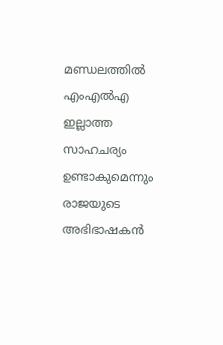മണ്ഡലത്തില്‍ എംഎല്‍എ ഇല്ലാത്ത സാഹചര്യം ഉണ്ടാകുമെന്നും രാജയുടെ അഭിഭാഷകന്‍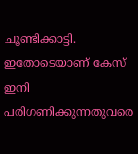ചൂണ്ടിക്കാട്ടി. ഇതോടെയാണ് കേസ് ഇനി പരിഗണിക്കുന്നതുവരെ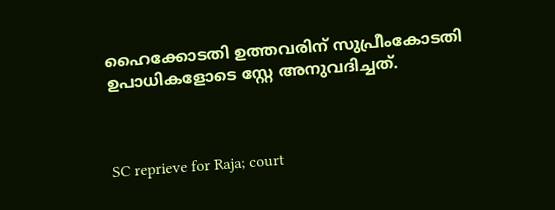ഹൈക്കോടതി ഉത്തവരിന് സുപ്രീംകോടതി ഉപാധികളോടെ സ്റ്റേ അനുവദിച്ചത്.



SC reprieve for Raja; court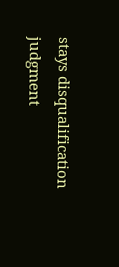stays disqualification judgment